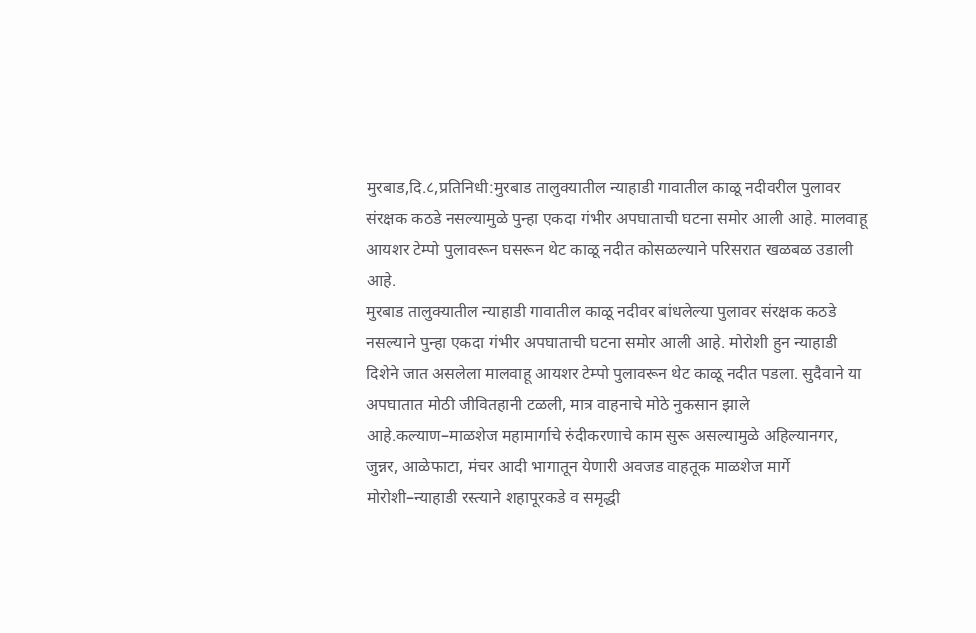मुरबाड,दि.८,प्रतिनिधी:मुरबाड तालुक्यातील न्याहाडी गावातील काळू नदीवरील पुलावर संरक्षक कठडे नसल्यामुळे पुन्हा एकदा गंभीर अपघाताची घटना समोर आली आहे. मालवाहू आयशर टेम्पो पुलावरून घसरून थेट काळू नदीत कोसळल्याने परिसरात खळबळ उडाली आहे.
मुरबाड तालुक्यातील न्याहाडी गावातील काळू नदीवर बांधलेल्या पुलावर संरक्षक कठडे नसल्याने पुन्हा एकदा गंभीर अपघाताची घटना समोर आली आहे. मोरोशी हुन न्याहाडी दिशेने जात असलेला मालवाहू आयशर टेम्पो पुलावरून थेट काळू नदीत पडला. सुदैवाने या अपघातात मोठी जीवितहानी टळली, मात्र वाहनाचे मोठे नुकसान झाले आहे.कल्याण–माळशेज महामार्गाचे रुंदीकरणाचे काम सुरू असल्यामुळे अहिल्यानगर, जुन्नर, आळेफाटा, मंचर आदी भागातून येणारी अवजड वाहतूक माळशेज मार्गे मोरोशी–न्याहाडी रस्त्याने शहापूरकडे व समृद्धी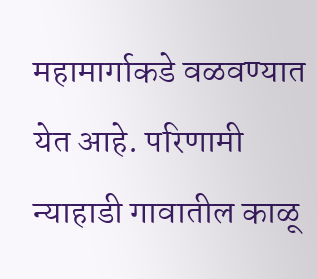महामार्गाकडे वळवण्यात येत आहे. परिणामी न्याहाडी गावातील काळू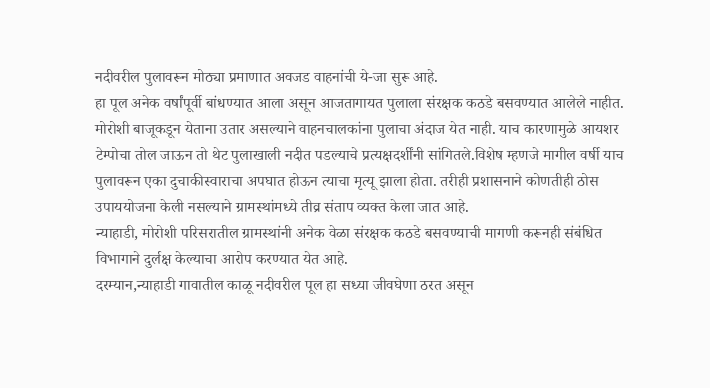नदीवरील पुलावरून मोठ्या प्रमाणात अवजड वाहनांची ये-जा सुरू आहे.
हा पूल अनेक वर्षांपूर्वी बांधण्यात आला असून आजतागायत पुलाला संरक्षक कठडे बसवण्यात आलेले नाहीत. मोरोशी बाजूकडून येताना उतार असल्याने वाहनचालकांना पुलाचा अंदाज येत नाही. याच कारणामुळे आयशर टेम्पोचा तोल जाऊन तो थेट पुलाखाली नदीत पडल्याचे प्रत्यक्षदर्शींनी सांगितले.विशेष म्हणजे मागील वर्षी याच पुलावरून एका दुचाकीस्वाराचा अपघात होऊन त्याचा मृत्यू झाला होता. तरीही प्रशासनाने कोणतीही ठोस उपाययोजना केली नसल्याने ग्रामस्थांमध्ये तीव्र संताप व्यक्त केला जात आहे.
न्याहाडी, मोरोशी परिसरातील ग्रामस्थांनी अनेक वेळा संरक्षक कठडे बसवण्याची मागणी करूनही संबंधित विभागाने दुर्लक्ष केल्याचा आरोप करण्यात येत आहे.
दरम्यान,न्याहाडी गावातील काळू नदीवरील पूल हा सध्या जीवघेणा ठरत असून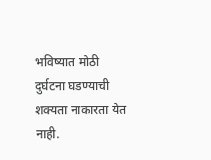भविष्यात मोठी दुर्घटना घडण्याची शक्यता नाकारता येत नाही.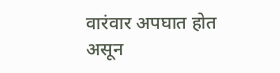वारंवार अपघात होत असून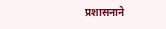प्रशासनाने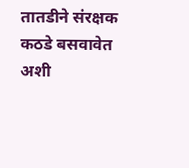तातडीने संरक्षक कठडे बसवावेत अशी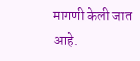मागणी केली जात आहे.